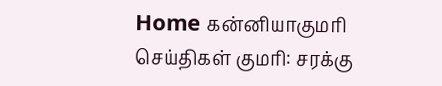Home கன்னியாகுமரி செய்திகள் குமரி: சரக்கு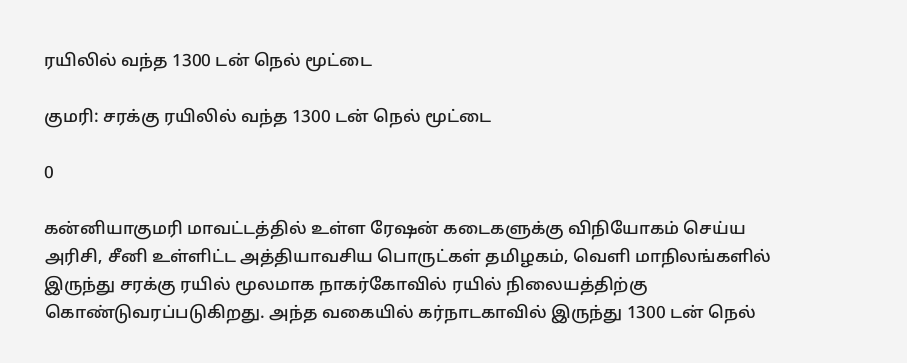ரயிலில் வந்த 1300 டன் நெல் மூட்டை

குமரி: சரக்கு ரயிலில் வந்த 1300 டன் நெல் மூட்டை

0

கன்னியாகுமரி மாவட்டத்தில் உள்ள ரேஷன் கடைகளுக்கு விநியோகம் செய்ய அரிசி, சீனி உள்ளிட்ட அத்தியாவசிய பொருட்கள் தமிழகம், வெளி மாநிலங்களில் இருந்து சரக்கு ரயில் மூலமாக நாகர்கோவில் ரயில் நிலையத்திற்கு கொண்டுவரப்படுகிறது. அந்த வகையில் கர்நாடகாவில் இருந்து 1300 டன் நெல்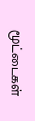மூட்டைகள்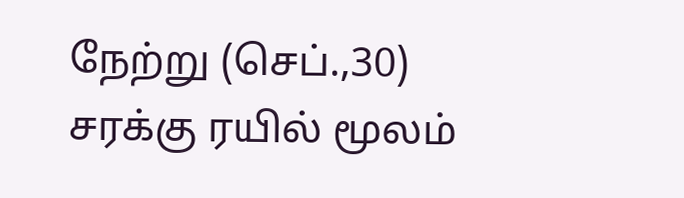நேற்று (செப்.,30) சரக்கு ரயில் மூலம்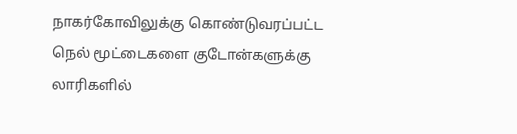நாகர்கோவிலுக்கு கொண்டுவரப்பட்ட நெல் மூட்டைகளை குடோன்களுக்கு லாரிகளில்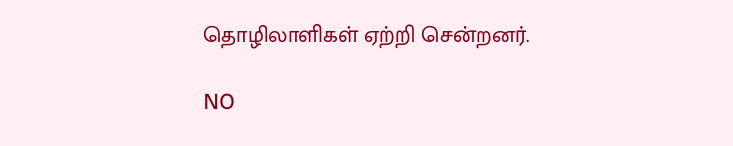தொழிலாளிகள் ஏற்றி சென்றனர்.

NO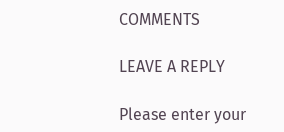COMMENTS

LEAVE A REPLY

Please enter your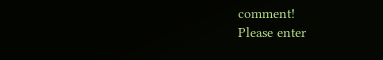comment!
Please enter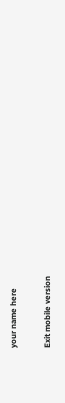your name here

Exit mobile version